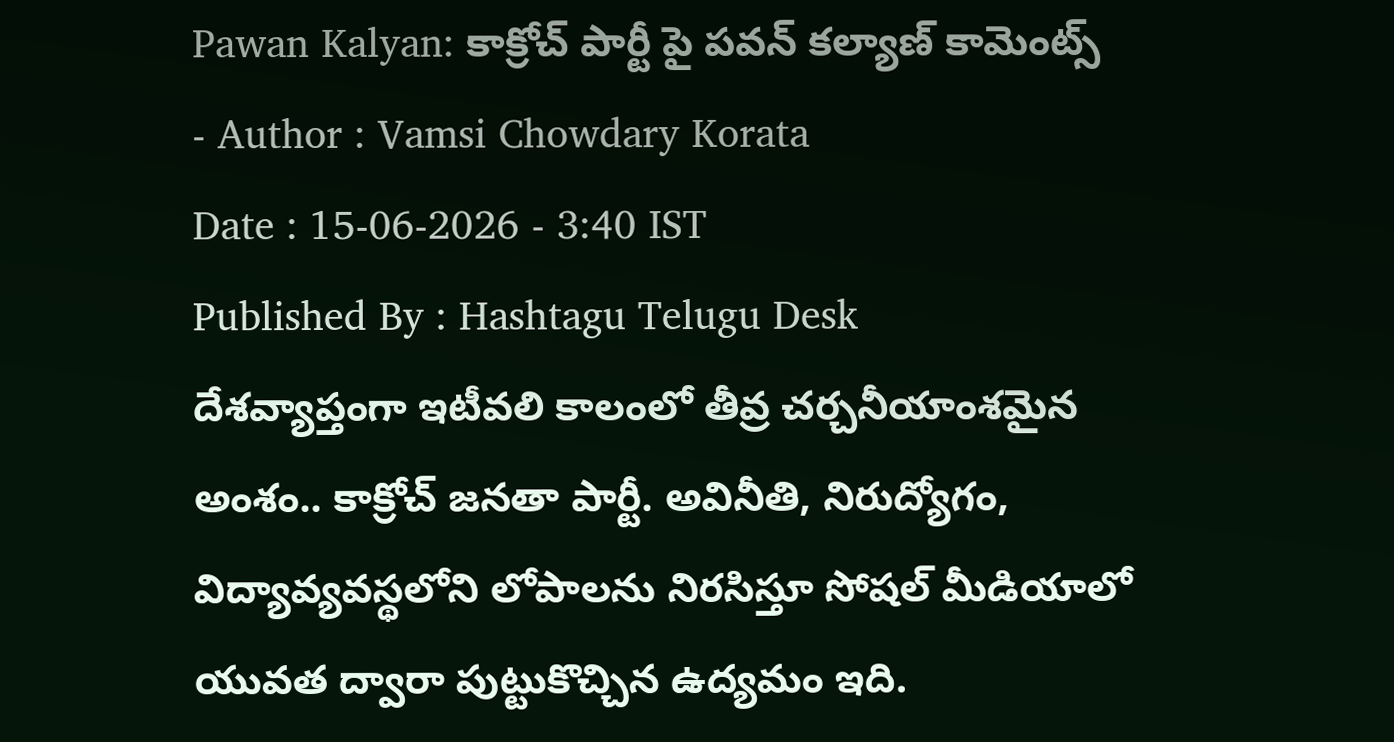Pawan Kalyan: కాక్రోచ్ పార్టీ పై పవన్ కల్యాణ్ కామెంట్స్
- Author : Vamsi Chowdary Korata
Date : 15-06-2026 - 3:40 IST
Published By : Hashtagu Telugu Desk
దేశవ్యాప్తంగా ఇటీవలి కాలంలో తీవ్ర చర్చనీయాంశమైన అంశం.. కాక్రోచ్ జనతా పార్టీ. అవినీతి, నిరుద్యోగం, విద్యావ్యవస్థలోని లోపాలను నిరసిస్తూ సోషల్ మీడియాలో యువత ద్వారా పుట్టుకొచ్చిన ఉద్యమం ఇది.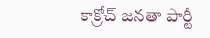కాక్రోచ్ జనతా పార్టీ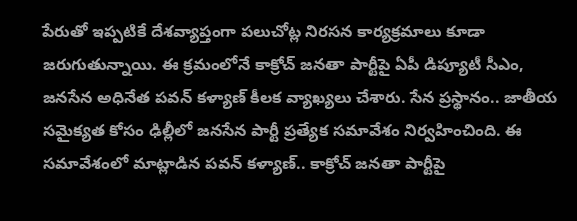పేరుతో ఇప్పటికే దేశవ్యాప్తంగా పలుచోట్ల నిరసన కార్యక్రమాలు కూడా జరుగుతున్నాయి. ఈ క్రమంలోనే కాక్రోచ్ జనతా పార్టీపై ఏపీ డిప్యూటీ సీఎం, జనసేన అధినేత పవన్ కళ్యాణ్ కీలక వ్యాఖ్యలు చేశారు. సేన ప్రస్థానం.. జాతీయ సమైక్యత కోసం ఢిల్లీలో జనసేన పార్టీ ప్రత్యేక సమావేశం నిర్వహించింది. ఈ సమావేశంలో మాట్లాడిన పవన్ కళ్యాణ్.. కాక్రోచ్ జనతా పార్టీపై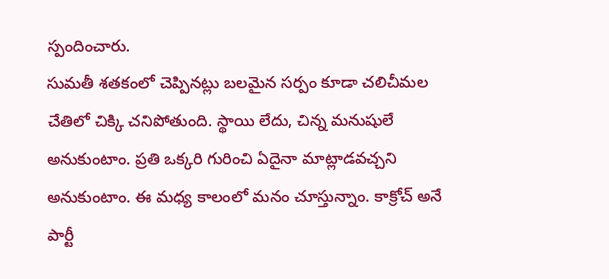స్పందించారు.
సుమతీ శతకంలో చెప్పినట్లు బలమైన సర్పం కూడా చలిచీమల చేతిలో చిక్కి చనిపోతుంది. స్థాయి లేదు, చిన్న మనుషులే అనుకుంటాం. ప్రతి ఒక్కరి గురించి ఏదైనా మాట్లాడవచ్చని అనుకుంటాం. ఈ మధ్య కాలంలో మనం చూస్తున్నాం. కాక్రోచ్ అనే పార్టీ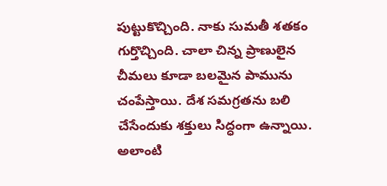పుట్టుకొచ్చింది. నాకు సుమతీ శతకం గుర్తొచ్చింది. చాలా చిన్న ప్రాణులైన చీమలు కూడా బలమైన పామును చంపేస్తాయి. దేశ సమగ్రతను బలి చేసేందుకు శక్తులు సిద్ధంగా ఉన్నాయి. అలాంటి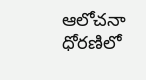ఆలోచనా ధోరణిలో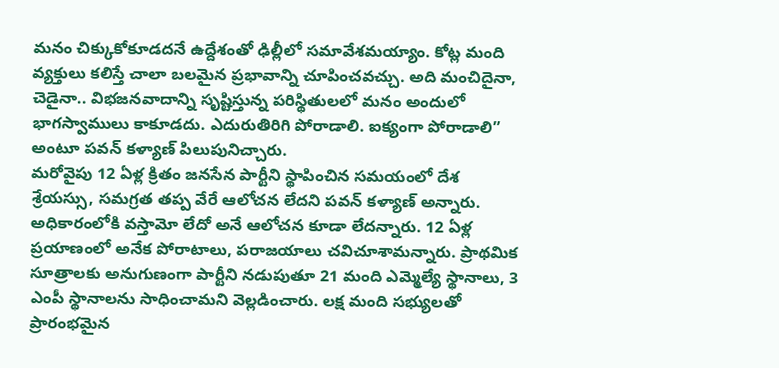మనం చిక్కుకోకూడదనే ఉద్దేశంతో ఢిల్లీలో సమావేశమయ్యాం. కోట్ల మంది వ్యక్తులు కలిస్తే చాలా బలమైన ప్రభావాన్ని చూపించవచ్చు. అది మంచిదైనా, చెడైనా.. విభజనవాదాన్ని సృష్టిస్తున్న పరిస్థితులలో మనం అందులో భాగస్వాములు కాకూడదు. ఎదురుతిరిగి పోరాడాలి. ఐక్యంగా పోరాడాలి” అంటూ పవన్ కళ్యాణ్ పిలుపునిచ్చారు.
మరోవైపు 12 ఏళ్ల క్రితం జనసేన పార్టీని స్థాపించిన సమయంలో దేశ శ్రేయస్సు, సమగ్రత తప్ప వేరే ఆలోచన లేదని పవన్ కళ్యాణ్ అన్నారు. అధికారంలోకి వస్తామో లేదో అనే ఆలోచన కూడా లేదన్నారు. 12 ఏళ్ల ప్రయాణంలో అనేక పోరాటాలు, పరాజయాలు చవిచూశామన్నారు. ప్రాథమిక సూత్రాలకు అనుగుణంగా పార్టీని నడుపుతూ 21 మంది ఎమ్మెల్యే స్థానాలు, 3 ఎంపీ స్థానాలను సాధించామని వెల్లడించారు. లక్ష మంది సభ్యులతో ప్రారంభమైన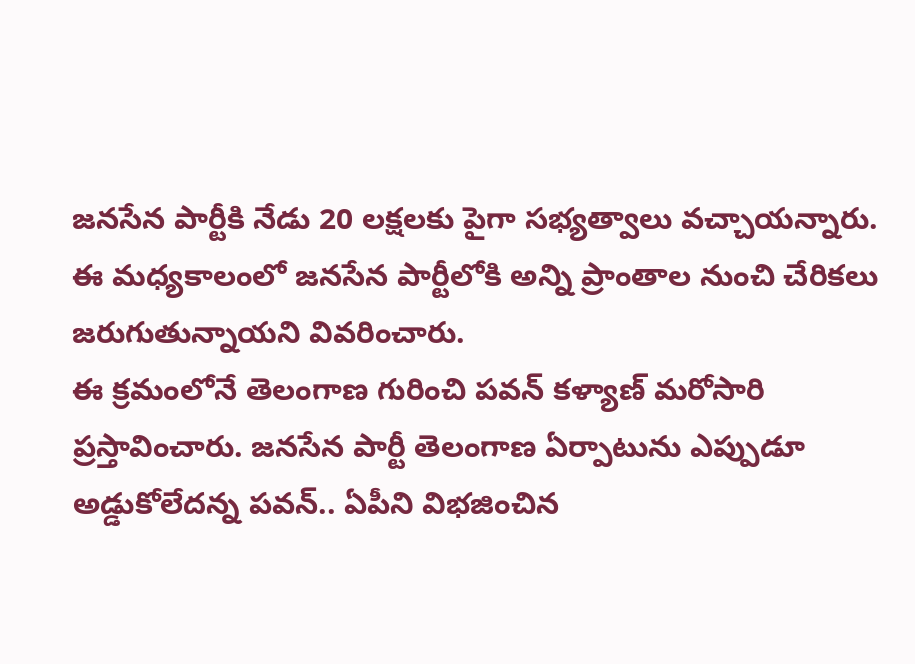జనసేన పార్టీకి నేడు 20 లక్షలకు పైగా సభ్యత్వాలు వచ్చాయన్నారు. ఈ మధ్యకాలంలో జనసేన పార్టీలోకి అన్ని ప్రాంతాల నుంచి చేరికలు జరుగుతున్నాయని వివరించారు.
ఈ క్రమంలోనే తెలంగాణ గురించి పవన్ కళ్యాణ్ మరోసారి ప్రస్తావించారు. జనసేన పార్టీ తెలంగాణ ఏర్పాటును ఎప్పుడూ అడ్డుకోలేదన్న పవన్.. ఏపీని విభజించిన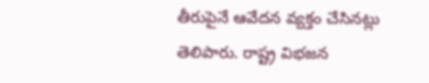తీరుపైనే ఆవేదన వ్యక్తం చేసినట్లు తెలిపారు. రాష్ట్ర విభజన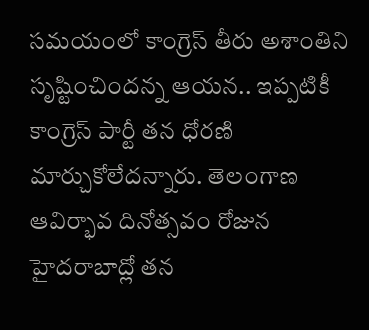సమయంలో కాంగ్రెస్ తీరు అశాంతిని సృష్టించిందన్న ఆయన.. ఇప్పటికీ కాంగ్రెస్ పార్టీ తన ధోరణి మార్చుకోలేదన్నారు. తెలంగాణ ఆవిర్భావ దినోత్సవం రోజున హైదరాబాద్లో తన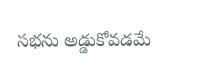సభను అడ్డుకోవడమే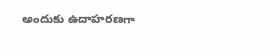అందుకు ఉదాహరణగా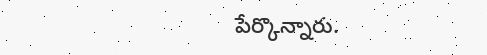పేర్కొన్నారు.